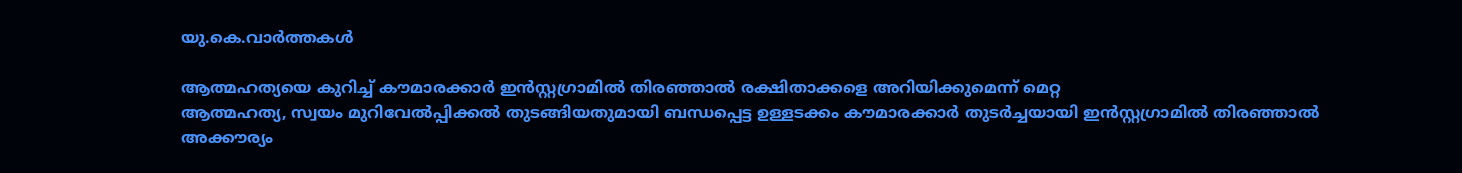യു.കെ.വാര്‍ത്തകള്‍

ആത്മഹത്യയെ കുറിച്ച് കൗമാരക്കാര്‍ ഇന്‍സ്റ്റഗ്രാമില്‍ തിരഞ്ഞാല്‍ രക്ഷിതാക്കളെ അറിയിക്കുമെന്ന് മെറ്റ
ആത്മഹത്യ, സ്വയം മുറിവേല്‍പ്പിക്കല്‍ തുടങ്ങിയതുമായി ബന്ധപ്പെട്ട ഉള്ളടക്കം കൗമാരക്കാര്‍ തുടര്‍ച്ചയായി ഇന്‍സ്റ്റഗ്രാമില്‍ തിരഞ്ഞാല്‍ അക്കൗര്യം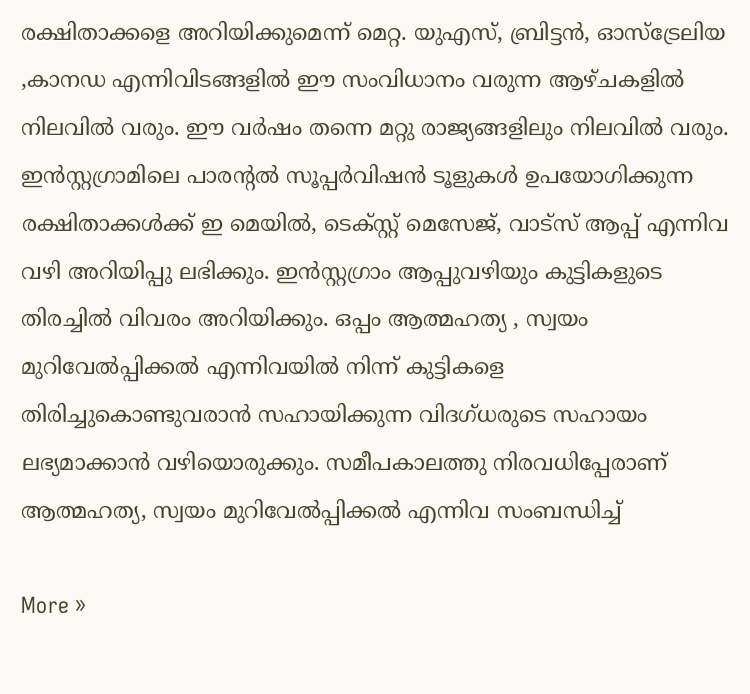രക്ഷിതാക്കളെ അറിയിക്കുമെന്ന് മെറ്റ. യുഎസ്, ബ്രിട്ടന്‍, ഓസ്‌ട്രേലിയ ,കാനഡ എന്നിവിടങ്ങളില്‍ ഈ സംവിധാനം വരുന്ന ആഴ്ചകളില്‍ നിലവില്‍ വരും. ഈ വര്‍ഷം തന്നെ മറ്റു രാജ്യങ്ങളിലും നിലവില്‍ വരും. ഇന്‍സ്റ്റഗ്രാമിലെ പാരന്റല്‍ സൂപ്പര്‍വിഷന്‍ ടൂളുകള്‍ ഉപയോഗിക്കുന്ന രക്ഷിതാക്കള്‍ക്ക് ഇ മെയില്‍, ടെക്‌സ്റ്റ് മെസേജ്, വാട്‌സ് ആപ്പ് എന്നിവ വഴി അറിയിപ്പു ലഭിക്കും. ഇന്‍സ്റ്റഗ്രാം ആപ്പുവഴിയും കുട്ടികളുടെ തിരച്ചില്‍ വിവരം അറിയിക്കും. ഒപ്പം ആത്മഹത്യ , സ്വയം മുറിവേല്‍പ്പിക്കല്‍ എന്നിവയില്‍ നിന്ന് കുട്ടികളെ തിരിച്ചുകൊണ്ടുവരാന്‍ സഹായിക്കുന്ന വിദഗ്ധരുടെ സഹായം ലഭ്യമാക്കാന്‍ വഴിയൊരുക്കും. സമീപകാലത്തു നിരവധിപ്പേരാണ് ആത്മഹത്യ, സ്വയം മുറിവേല്‍പ്പിക്കല്‍ എന്നിവ സംബന്ധിച്ച്

More »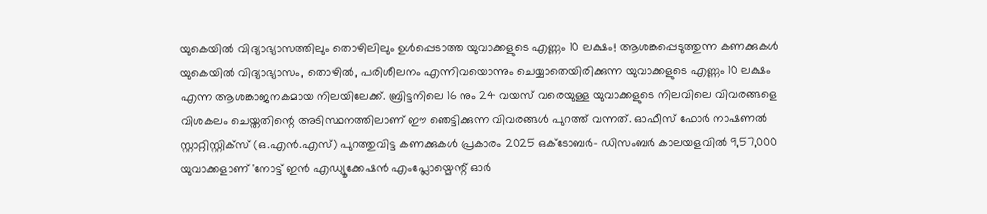യുകെയില്‍ വിദ്യാഭ്യാസത്തിലും തൊഴിലിലും ഉള്‍പ്പെടാത്ത യുവാക്കളുടെ എണ്ണം 10 ലക്ഷം! ആശങ്കപ്പെടുത്തുന്ന കണക്കുകള്‍
യുകെയില്‍ വിദ്യാഭ്യാസം, തൊഴില്‍, പരിശീലനം എന്നിവയൊന്നും ചെയ്യാതെയിരിക്കുന്ന യുവാക്കളുടെ എണ്ണം 10 ലക്ഷം എന്ന ആശങ്കാജനകമായ നിലയിലേക്ക്. ബ്രിട്ടനിലെ 16 നും 24 വയസ് വരെയുള്ള യുവാക്കളുടെ നിലവിലെ വിവരങ്ങളെ വിശകലം ചെയ്തതിന്റെ അടിസ്ഥനത്തിലാണ് ഈ ഞെട്ടിക്കുന്ന വിവരങ്ങള്‍ പുറത്ത് വന്നത്. ഓഫീസ് ഫോര്‍ നാഷണല്‍ സ്റ്റാറ്റിസ്റ്റിക്സ് (ഒ.എന്‍.എസ്) പുറത്തുവിട്ട കണക്കുകള്‍ പ്രകാരം 2025 ഒക്ടോബര്‍- ഡിസംബര്‍ കാലയളവില്‍ 9,57,000 യുവാക്കളാണ് 'നോട്ട് ഇന്‍ എഡ്യൂക്കേഷന്‍ എംപ്ലോയ്മെന്റ് ഓര്‍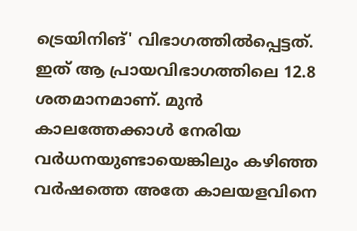ട്രെയിനിങ്' വിഭാഗത്തില്‍പ്പെട്ടത്. ഇത് ആ പ്രായവിഭാഗത്തിലെ 12.8 ശതമാനമാണ്. മുന്‍ കാലത്തേക്കാള്‍ നേരിയ വര്‍ധനയുണ്ടായെങ്കിലും കഴിഞ്ഞ വര്‍ഷത്തെ അതേ കാലയളവിനെ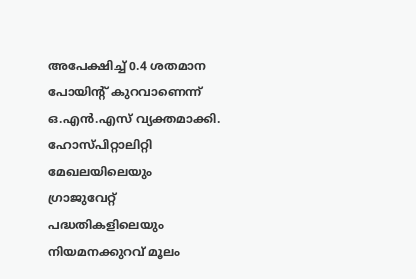അപേക്ഷിച്ച് 0.4 ശതമാന പോയിന്റ് കുറവാണെന്ന് ഒ.എന്‍.എസ് വ്യക്തമാക്കി. ഹോസ്പിറ്റാലിറ്റി മേഖലയിലെയും ഗ്രാജുവേറ്റ് പദ്ധതികളിലെയും നിയമനക്കുറവ് മൂലം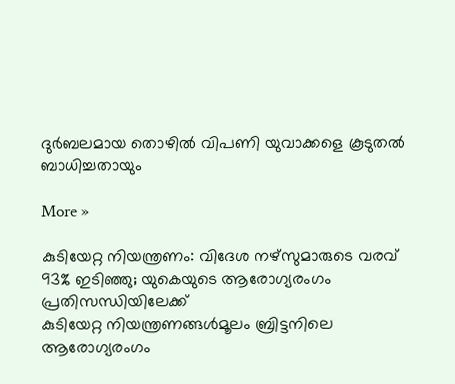ദുര്‍ബലമായ തൊഴില്‍ വിപണി യുവാക്കളെ കൂടുതല്‍ ബാധിച്ചതായും

More »

കുടിയേറ്റ നിയന്ത്രണം: വിദേശ നഴ്സുമാരുടെ വരവ് 93% ഇടിഞ്ഞു; യുകെയുടെ ആരോഗ്യരംഗം പ്രതിസന്ധിയിലേക്ക്
കുടിയേറ്റ നിയന്ത്രണങ്ങള്‍മൂലം ബ്രിട്ടനിലെ ആരോഗ്യരംഗം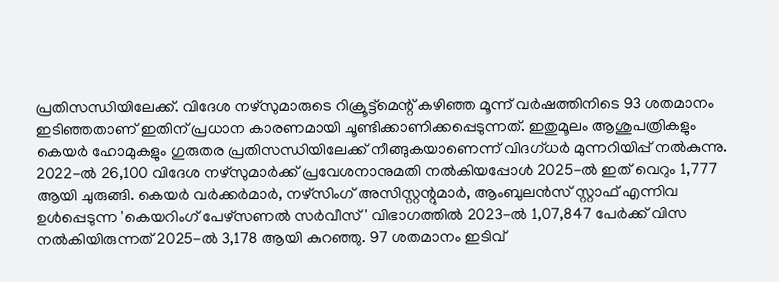പ്രതിസന്ധിയിലേക്ക്. വിദേശ നഴ്സുമാരുടെ റിക്രൂട്ട്മെന്റ് കഴിഞ്ഞ മൂന്ന് വര്‍ഷത്തിനിടെ 93 ശതമാനം ഇടിഞ്ഞതാണ് ഇതിന് പ്രധാന കാരണമായി ചൂണ്ടിക്കാണിക്കപ്പെടുന്നത്. ഇതുമൂലം ആശുപത്രികളും കെയര്‍ ഹോമുകളും ഗുരുതര പ്രതിസന്ധിയിലേക്ക് നീങ്ങുകയാണെന്ന് വിദഗ്ധര്‍ മുന്നറിയിപ്പ് നല്‍കുന്നു. 2022-ല്‍ 26,100 വിദേശ നഴ്സുമാര്‍ക്ക് പ്രവേശനാനുമതി നല്‍കിയപ്പോള്‍ 2025-ല്‍ ഇത് വെറും 1,777 ആയി ചുരുങ്ങി. കെയര്‍ വര്‍ക്കര്‍മാര്‍, നഴ്സിംഗ് അസിസ്റ്റന്റുമാര്‍, ആംബുലന്‍സ് സ്റ്റാഫ് എന്നിവ ഉള്‍പ്പെടുന്ന 'കെയറിംഗ് പേഴ്സണല്‍ സര്‍വീസ്' വിഭാഗത്തില്‍ 2023-ല്‍ 1,07,847 പേര്‍ക്ക് വിസ നല്‍കിയിരുന്നത് 2025-ല്‍ 3,178 ആയി കുറഞ്ഞു. 97 ശതമാനം ഇടിവ്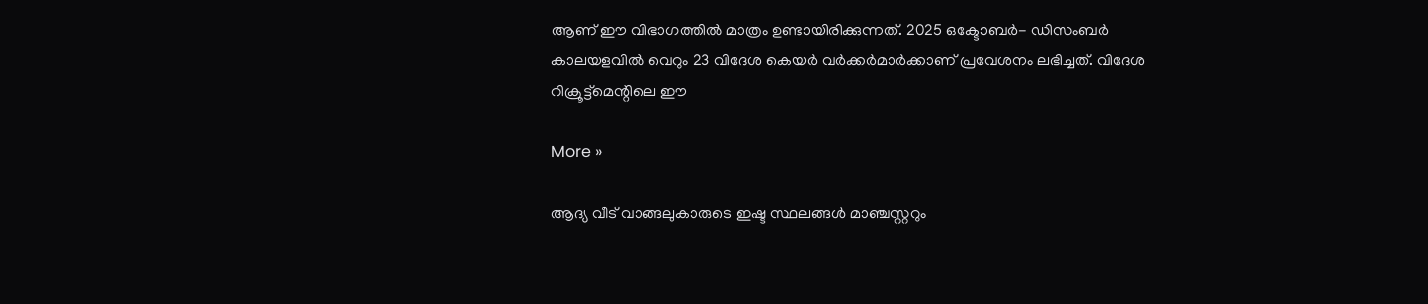ആണ് ഈ വിഭാഗത്തില്‍ മാത്രം ഉണ്ടായിരിക്കുന്നത്. 2025 ഒക്ടോബര്‍- ഡിസംബര്‍ കാലയളവില്‍ വെറും 23 വിദേശ കെയര്‍ വര്‍ക്കര്‍മാര്‍ക്കാണ് പ്രവേശനം ലഭിച്ചത്. വിദേശ റിക്രൂട്ട്മെന്റിലെ ഈ

More »

ആദ്യ വീട് വാങ്ങലുകാരുടെ ഇഷ്ട സ്ഥലങ്ങള്‍ മാഞ്ചസ്റ്ററും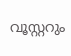വൂസ്റ്ററും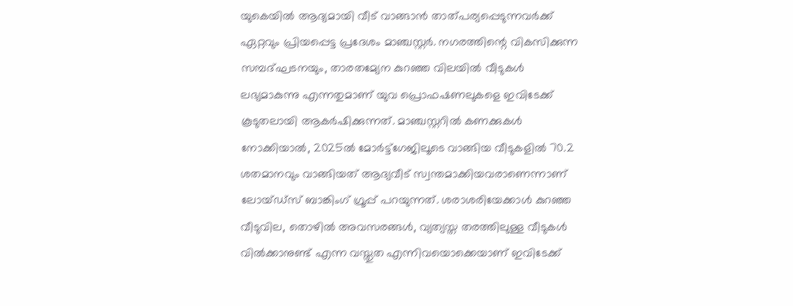യുകെയില്‍ ആദ്യമായി വീട് വാങ്ങാന്‍ താത്പര്യപ്പെടുന്നവര്‍ക്ക് ഏറ്റവും പ്രിയപ്പെട്ട പ്രദേശം മാഞ്ചസ്റ്റര്‍. നഗരത്തിന്റെ വികസിക്കുന്ന സമ്പദ്ഘടനയും, താരതമ്യേന കുറഞ്ഞ വിലയില്‍ വീടുകള്‍ ലഭ്യമാകുന്നു എന്നതുമാണ് യുവ പ്രൊഫഷണലുകളെ ഇവിടേക്ക് കൂടുതലായി ആകര്‍ഷിക്കുന്നത്. മാഞ്ചസ്റ്ററില്‍ കണക്കുകള്‍ നോക്കിയാല്‍, 2025ല്‍ മോര്‍ട്ട്‌ഗേജിലൂടെ വാങ്ങിയ വീടുകളില്‍ 70.2 ശതമാനവും വാങ്ങിയത് ആദ്യവീട് സ്വന്തമാക്കിയവരാണെന്നാണ് ലോയ്ഡ്‌സ് ബാങ്കിംഗ് ഗ്രൂപ്പ് പറയുന്നത്. ശരാശരിയേക്കാള്‍ കുറഞ്ഞ വീടുവില, തൊഴില്‍ അവസരങ്ങള്‍, വ്യത്യസ്ത തരത്തിലുള്ള വീടുകള്‍ വില്‍ക്കാനുണ്ട് എന്ന വസ്തുത എന്നിവയൊക്കെയാണ് ഇവിടേക്ക്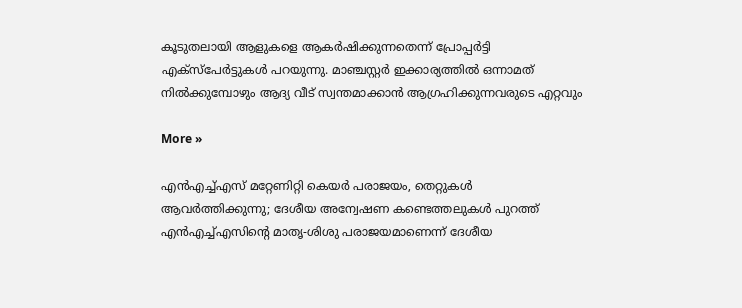കൂടുതലായി ആളുകളെ ആകര്‍ഷിക്കുന്നതെന്ന് പ്രോപ്പര്‍ട്ടി എക്‌സ്‌പേര്‍ട്ടുകള്‍ പറയുന്നു. മാഞ്ചസ്റ്റര്‍ ഇക്കാര്യത്തില്‍ ഒന്നാമത് നില്‍ക്കുമ്പോഴും ആദ്യ വീട് സ്വന്തമാക്കാന്‍ ആഗ്രഹിക്കുന്നവരുടെ എറ്റവും

More »

എന്‍എച്ച്എസ് മറ്റേണിറ്റി കെയര്‍ പരാജയം, തെറ്റുകള്‍ ആവര്‍ത്തിക്കുന്നു; ദേശീയ അന്വേഷണ കണ്ടെത്തലുകള്‍ പുറത്ത്
എന്‍എച്ച്എസിന്റെ മാതൃ-ശിശു പരാജയമാണെന്ന് ദേശീയ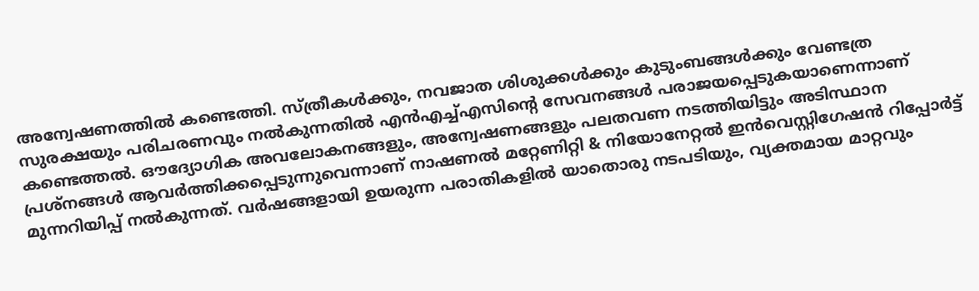അന്വേഷണത്തില്‍ കണ്ടെത്തി. സ്ത്രീകള്‍ക്കും, നവജാത ശിശുക്കള്‍ക്കും കുടുംബങ്ങള്‍ക്കും വേണ്ടത്ര സുരക്ഷയും പരിചരണവും നല്‍കുന്നതില്‍ എന്‍എച്ച്എസിന്റെ സേവനങ്ങള്‍ പരാജയപ്പെടുകയാണെന്നാണ് കണ്ടെത്തല്‍. ഔദ്യോഗിക അവലോകനങ്ങളും, അന്വേഷണങ്ങളും പലതവണ നടത്തിയിട്ടും അടിസ്ഥാന പ്രശ്‌നങ്ങള്‍ ആവര്‍ത്തിക്കപ്പെടുന്നുവെന്നാണ് നാഷണല്‍ മറ്റേണിറ്റി & നിയോനേറ്റല്‍ ഇന്‍വെസ്റ്റിഗേഷന്‍ റിപ്പോര്‍ട്ട് മുന്നറിയിപ്പ് നല്‍കുന്നത്. വര്‍ഷങ്ങളായി ഉയരുന്ന പരാതികളില്‍ യാതൊരു നടപടിയും, വ്യക്തമായ മാറ്റവും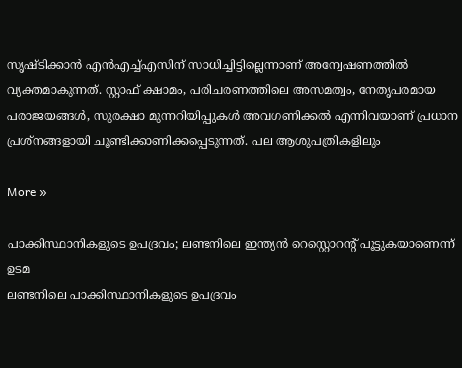സൃഷ്ടിക്കാന്‍ എന്‍എച്ച്എസിന് സാധിച്ചിട്ടില്ലെന്നാണ് അന്വേഷണത്തില്‍ വ്യക്തമാകുന്നത്. സ്റ്റാഫ് ക്ഷാമം, പരിചരണത്തിലെ അസമത്വം, നേതൃപരമായ പരാജയങ്ങള്‍, സുരക്ഷാ മുന്നറിയിപ്പുകള്‍ അവഗണിക്കല്‍ എന്നിവയാണ് പ്രധാന പ്രശ്‌നങ്ങളായി ചൂണ്ടിക്കാണിക്കപ്പെടുന്നത്. പല ആശുപത്രികളിലും

More »

പാക്കിസ്ഥാനികളുടെ ഉപദ്രവം; ലണ്ടനിലെ ഇന്ത്യന്‍ റെസ്റ്റൊറന്റ് പൂട്ടുകയാണെന്ന് ഉടമ
ലണ്ടനിലെ പാക്കിസ്ഥാനികളുടെ ഉപദ്രവം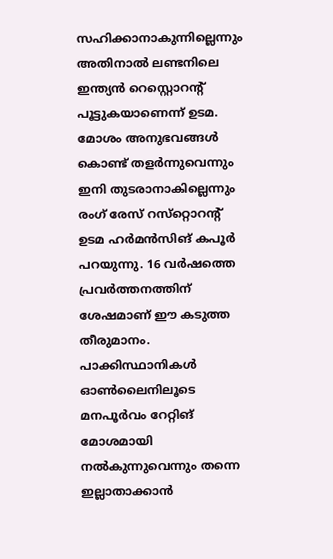സഹിക്കാനാകുന്നില്ലെന്നും അതിനാല്‍ ലണ്ടനിലെ ഇന്ത്യന്‍ റെസ്റ്റൊറന്റ് പൂട്ടുകയാണെന്ന് ഉടമ. മോശം അനുഭവങ്ങള്‍ കൊണ്ട് തളര്‍ന്നുവെന്നും ഇനി തുടരാനാകില്ലെന്നും രംഗ് രേസ് റസ്‌റ്റൊറന്റ് ഉടമ ഹര്‍മന്‍സിങ് കപൂര്‍ പറയുന്നു. 16 വര്‍ഷത്തെ പ്രവര്‍ത്തനത്തിന് ശേഷമാണ് ഈ കടുത്ത തീരുമാനം. പാക്കിസ്ഥാനികള്‍ ഓണ്‍ലൈനിലൂടെ മനപൂര്‍വം റേറ്റിങ് മോശമായി നല്‍കുന്നുവെന്നും തന്നെ ഇല്ലാതാക്കാന്‍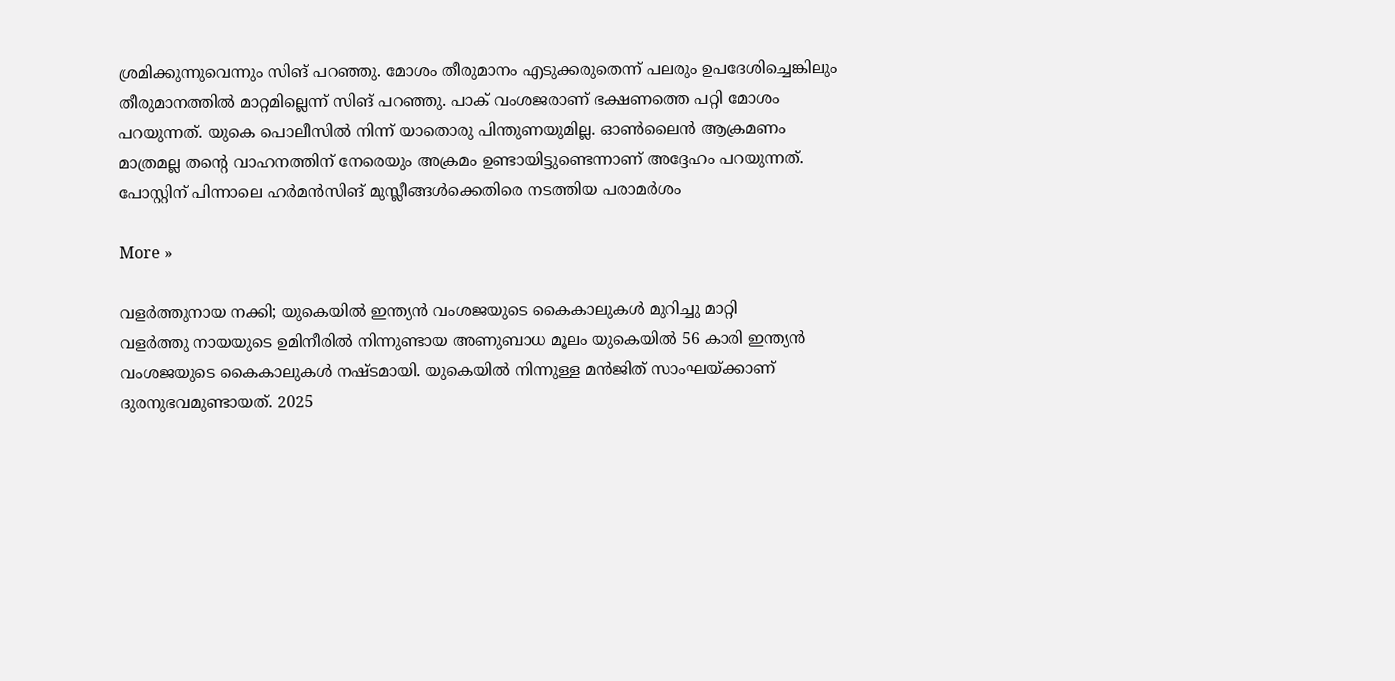ശ്രമിക്കുന്നുവെന്നും സിങ് പറഞ്ഞു. മോശം തീരുമാനം എടുക്കരുതെന്ന് പലരും ഉപദേശിച്ചെങ്കിലും തീരുമാനത്തില്‍ മാറ്റമില്ലെന്ന് സിങ് പറഞ്ഞു. പാക് വംശജരാണ് ഭക്ഷണത്തെ പറ്റി മോശം പറയുന്നത്. യുകെ പൊലീസില്‍ നിന്ന് യാതൊരു പിന്തുണയുമില്ല. ഓണ്‍ലൈന്‍ ആക്രമണം മാത്രമല്ല തന്റെ വാഹനത്തിന് നേരെയും അക്രമം ഉണ്ടായിട്ടുണ്ടെന്നാണ് അദ്ദേഹം പറയുന്നത്. പോസ്റ്റിന് പിന്നാലെ ഹര്‍മന്‍സിങ് മുസ്ലീങ്ങള്‍ക്കെതിരെ നടത്തിയ പരാമര്‍ശം

More »

വളര്‍ത്തുനായ നക്കി; യുകെയില്‍ ഇന്ത്യന്‍ വംശജയുടെ കൈകാലുകള്‍ മുറിച്ചു മാറ്റി
വളര്‍ത്തു നായയുടെ ഉമിനീരില്‍ നിന്നുണ്ടായ അണുബാധ മൂലം യുകെയില്‍ 56 കാരി ഇന്ത്യന്‍ വംശജയുടെ കൈകാലുകള്‍ നഷ്ടമായി. യുകെയില്‍ നിന്നുള്ള മന്‍ജിത് സാംഘയ്ക്കാണ് ദുരനുഭവമുണ്ടായത്. 2025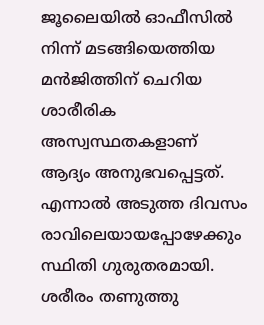ജൂലൈയില്‍ ഓഫീസില്‍ നിന്ന് മടങ്ങിയെത്തിയ മന്‍ജിത്തിന് ചെറിയ ശാരീരിക അസ്വസ്ഥതകളാണ് ആദ്യം അനുഭവപ്പെട്ടത്. എന്നാല്‍ അടുത്ത ദിവസം രാവിലെയായപ്പോഴേക്കും സ്ഥിതി ഗുരുതരമായി. ശരീരം തണുത്തു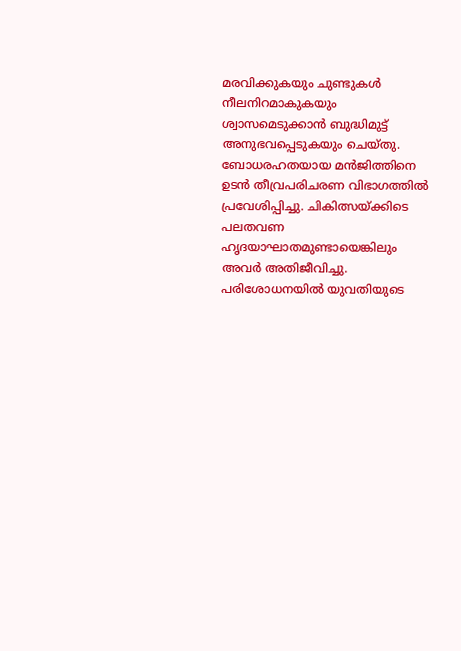മരവിക്കുകയും ചുണ്ടുകള്‍ നീലനിറമാകുകയും ശ്വാസമെടുക്കാന്‍ ബുദ്ധിമുട്ട് അനുഭവപ്പെടുകയും ചെയ്തു. ബോധരഹതയായ മന്‍ജിത്തിനെ ഉടന്‍ തീവ്രപരിചരണ വിഭാഗത്തില്‍ പ്രവേശിപ്പിച്ചു. ചികിത്സയ്ക്കിടെ പലതവണ ഹൃദയാഘാതമുണ്ടായെങ്കിലും അവര്‍ അതിജീവിച്ചു. പരിശോധനയില്‍ യുവതിയുടെ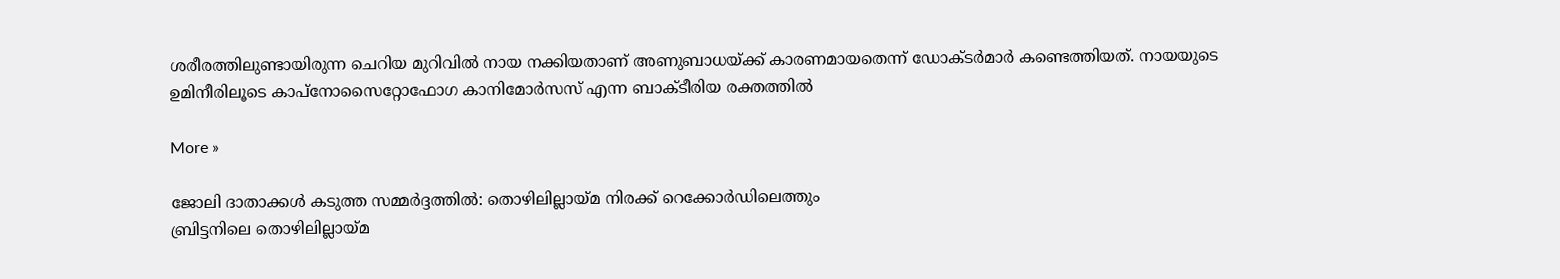ശരീരത്തിലുണ്ടായിരുന്ന ചെറിയ മുറിവില്‍ നായ നക്കിയതാണ് അണുബാധയ്ക്ക് കാരണമായതെന്ന് ഡോക്ടര്‍മാര്‍ കണ്ടെത്തിയത്. നായയുടെ ഉമിനീരിലൂടെ കാപ്‌നോസൈറ്റോഫോഗ കാനിമോര്‍സസ് എന്ന ബാക്ടീരിയ രക്തത്തില്‍

More »

ജോലി ദാതാക്കള്‍ കടുത്ത സമ്മര്‍ദ്ദത്തില്‍: തൊഴിലില്ലായ്മ നിരക്ക് റെക്കോര്‍ഡിലെത്തും
ബ്രിട്ടനിലെ തൊഴിലില്ലായ്മ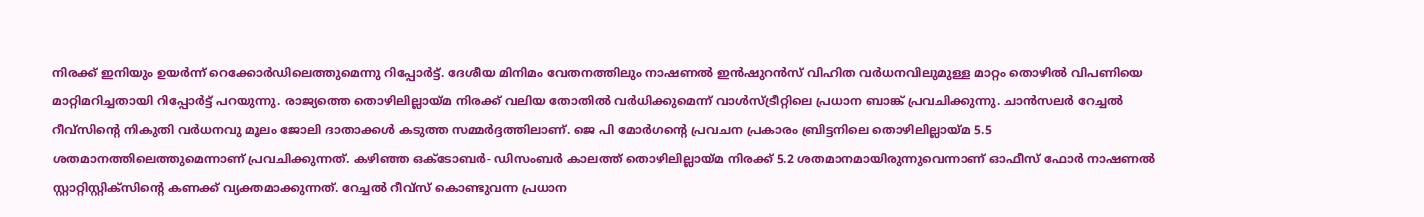നിരക്ക് ഇനിയും ഉയര്‍ന്ന് റെക്കോര്‍ഡിലെത്തുമെന്നു റിപ്പോര്‍ട്ട്. ദേശീയ മിനിമം വേതനത്തിലും നാഷണല്‍ ഇന്‍ഷുറന്‍സ് വിഹിത വര്‍ധനവിലുമുള്ള മാറ്റം തൊഴില്‍ വിപണിയെ മാറ്റിമറിച്ചതായി റിപ്പോര്‍ട്ട് പറയുന്നു. രാജ്യത്തെ തൊഴിലില്ലായ്മ നിരക്ക് വലിയ തോതില്‍ വര്‍ധിക്കുമെന്ന് വാള്‍സ്ട്രീറ്റിലെ പ്രധാന ബാങ്ക് പ്രവചിക്കുന്നു. ചാന്‍സലര്‍ റേച്ചല്‍ റീവ്‌സിന്റെ നികുതി വര്‍ധനവു മൂലം ജോലി ദാതാക്കള്‍ കടുത്ത സമ്മര്‍ദ്ദത്തിലാണ്. ജെ പി മോര്‍ഗന്റെ പ്രവചന പ്രകാരം ബ്രിട്ടനിലെ തൊഴിലില്ലായ്മ 5.5 ശതമാനത്തിലെത്തുമെന്നാണ് പ്രവചിക്കുന്നത്. കഴിഞ്ഞ ഒക്ടോബര്‍- ഡിസംബര്‍ കാലത്ത് തൊഴിലില്ലായ്മ നിരക്ക് 5.2 ശതമാനമായിരുന്നുവെന്നാണ് ഓഫീസ് ഫോര്‍ നാഷണല്‍ സ്റ്റാറ്റിസ്റ്റിക്‌സിന്റെ കണക്ക് വ്യക്തമാക്കുന്നത്. റേച്ചല്‍ റീവ്‌സ് കൊണ്ടുവന്ന പ്രധാന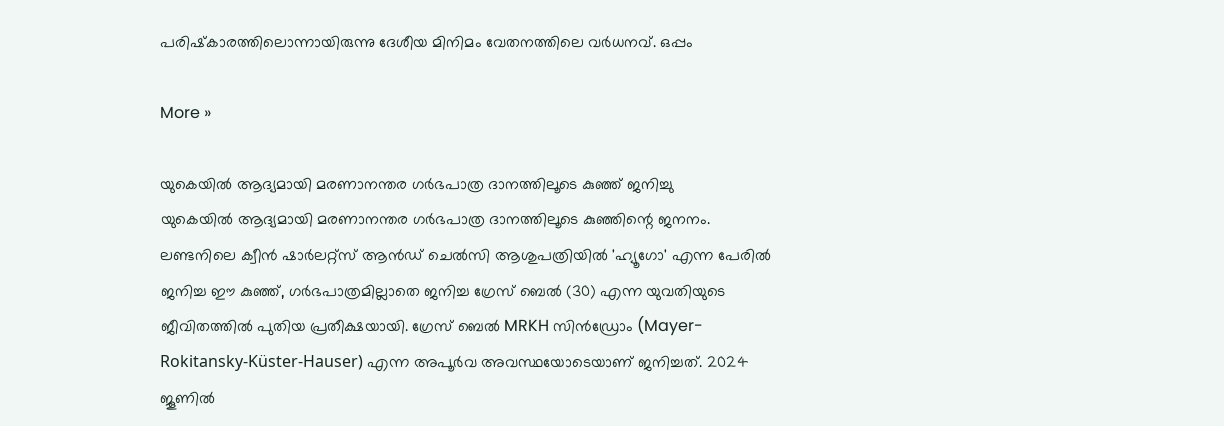പരിഷ്‌കാരത്തിലൊന്നായിരുന്നു ദേശീയ മിനിമം വേതനത്തിലെ വര്‍ധനവ്. ഒപ്പം

More »

യുകെയില്‍ ആദ്യമായി മരണാനന്തര ഗര്‍ഭപാത്ര ദാനത്തിലൂടെ കുഞ്ഞ് ജനിച്ചു
യുകെയില്‍ ആദ്യമായി മരണാനന്തര ഗര്‍ഭപാത്ര ദാനത്തിലൂടെ കുഞ്ഞിന്റെ ജനനം. ലണ്ടനിലെ ക്വീന്‍ ഷാര്‍ലറ്റ്‌സ് ആന്‍ഡ് ചെല്‍സി ആശുപത്രിയില്‍ 'ഹ്യൂഗോ' എന്ന പേരില്‍ ജനിച്ച ഈ കുഞ്ഞ്, ഗര്‍ഭപാത്രമില്ലാതെ ജനിച്ച ഗ്രേസ് ബെല്‍ (30) എന്ന യുവതിയുടെ ജീവിതത്തില്‍ പുതിയ പ്രതീക്ഷയായി. ഗ്രേസ് ബെല്‍ MRKH സിന്‍ഡ്രോം (Mayer-Rokitansky-Küster-Hauser) എന്ന അപൂര്‍വ അവസ്ഥയോടെയാണ് ജനിച്ചത്. 2024 ജൂണില്‍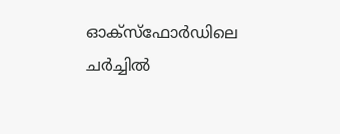ഓക്‌സ്‌ഫോര്‍ഡിലെ ചര്‍ച്ചില്‍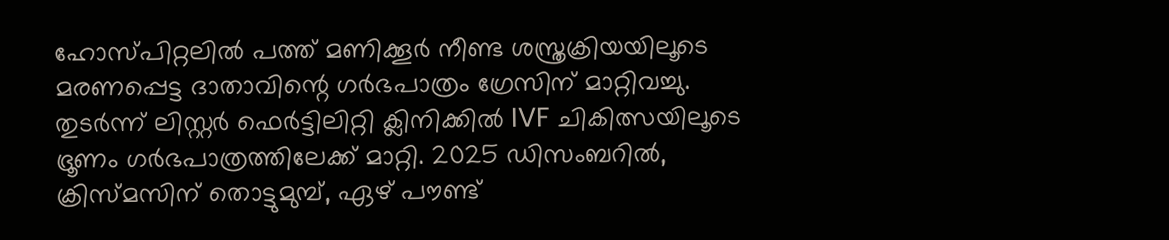ഹോസ്പിറ്റലില്‍ പത്ത് മണിക്കൂര്‍ നീണ്ട ശസ്ത്രക്രിയയിലൂടെ മരണപ്പെട്ട ദാതാവിന്റെ ഗര്‍ഭപാത്രം ഗ്രേസിന് മാറ്റിവച്ചു. തുടര്‍ന്ന് ലിസ്റ്റര്‍ ഫെര്‍ട്ടിലിറ്റി ക്ലിനിക്കില്‍ IVF ചികിത്സയിലൂടെ ഭ്രൂണം ഗര്‍ഭപാത്രത്തിലേക്ക് മാറ്റി. 2025 ഡിസംബറില്‍, ക്രിസ്മസിന് തൊട്ടുമുമ്പ്, ഏഴ് പൗണ്ട്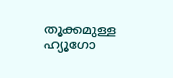തൂക്കമുള്ള ഹ്യൂഗോ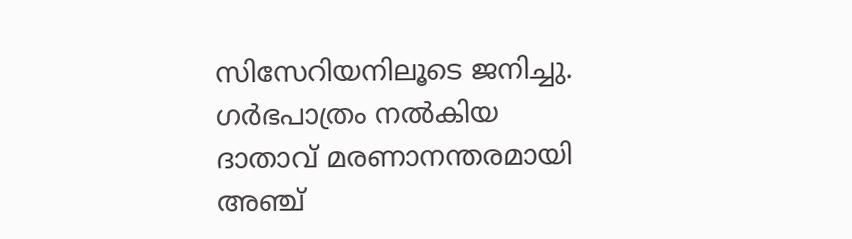സിസേറിയനിലൂടെ ജനിച്ചു. ഗര്‍ഭപാത്രം നല്‍കിയ ദാതാവ് മരണാനന്തരമായി അഞ്ച്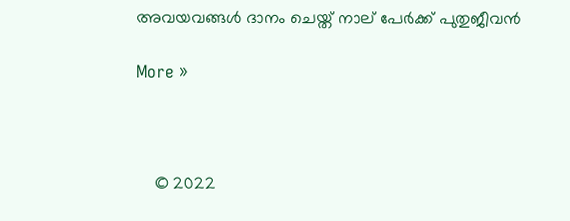അവയവങ്ങള്‍ ദാനം ചെയ്ത് നാല് പേര്‍ക്ക് പുതുജീവന്‍

More »



    © 2022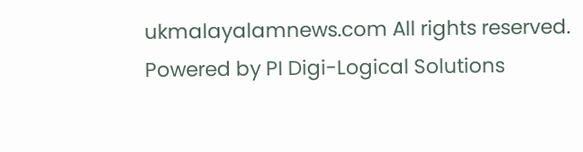ukmalayalamnews.com All rights reserved. Powered by PI Digi-Logical Solutions